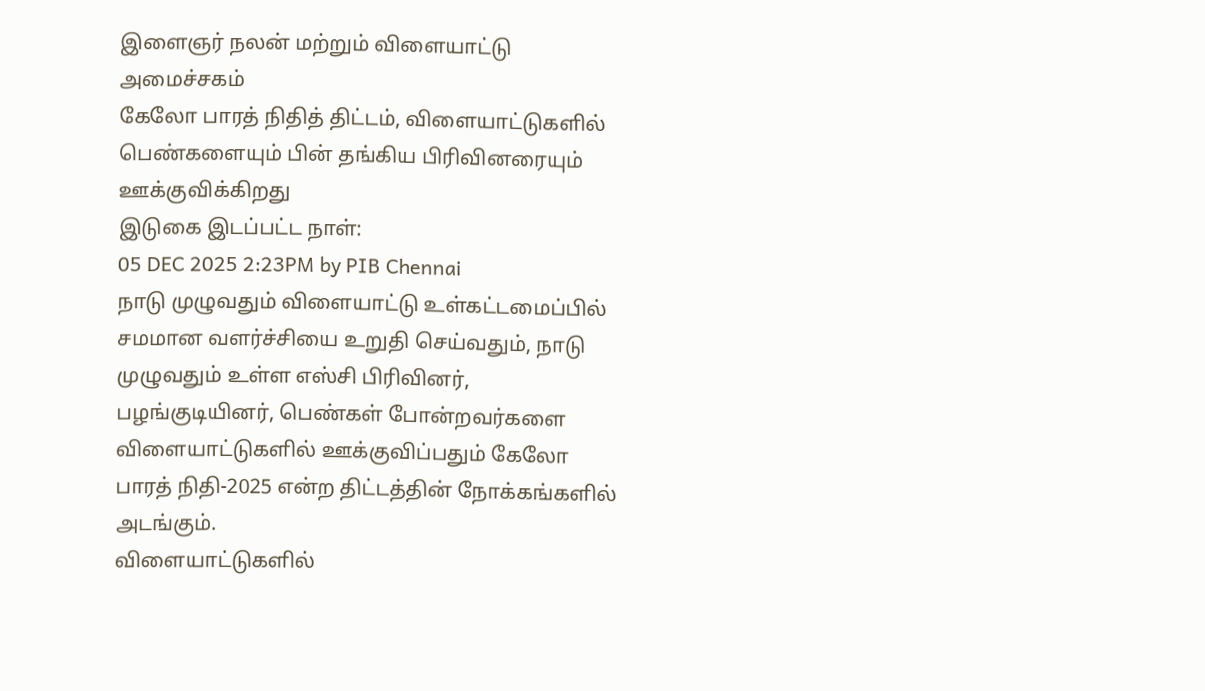இளைஞர் நலன் மற்றும் விளையாட்டு அமைச்சகம்
கேலோ பாரத் நிதித் திட்டம், விளையாட்டுகளில் பெண்களையும் பின் தங்கிய பிரிவினரையும் ஊக்குவிக்கிறது
இடுகை இடப்பட்ட நாள்:
05 DEC 2025 2:23PM by PIB Chennai
நாடு முழுவதும் விளையாட்டு உள்கட்டமைப்பில் சமமான வளர்ச்சியை உறுதி செய்வதும், நாடு முழுவதும் உள்ள எஸ்சி பிரிவினர், பழங்குடியினர், பெண்கள் போன்றவர்களை விளையாட்டுகளில் ஊக்குவிப்பதும் கேலோ பாரத் நிதி-2025 என்ற திட்டத்தின் நோக்கங்களில் அடங்கும்.
விளையாட்டுகளில்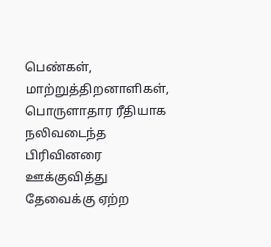பெண்கள், மாற்றுத்திறனாளிகள், பொருளாதார ரீதியாக நலிவடைந்த பிரிவினரை ஊக்குவித்து தேவைக்கு ஏற்ற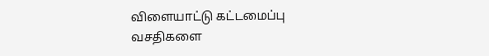விளையாட்டு கட்டமைப்பு வசதிகளை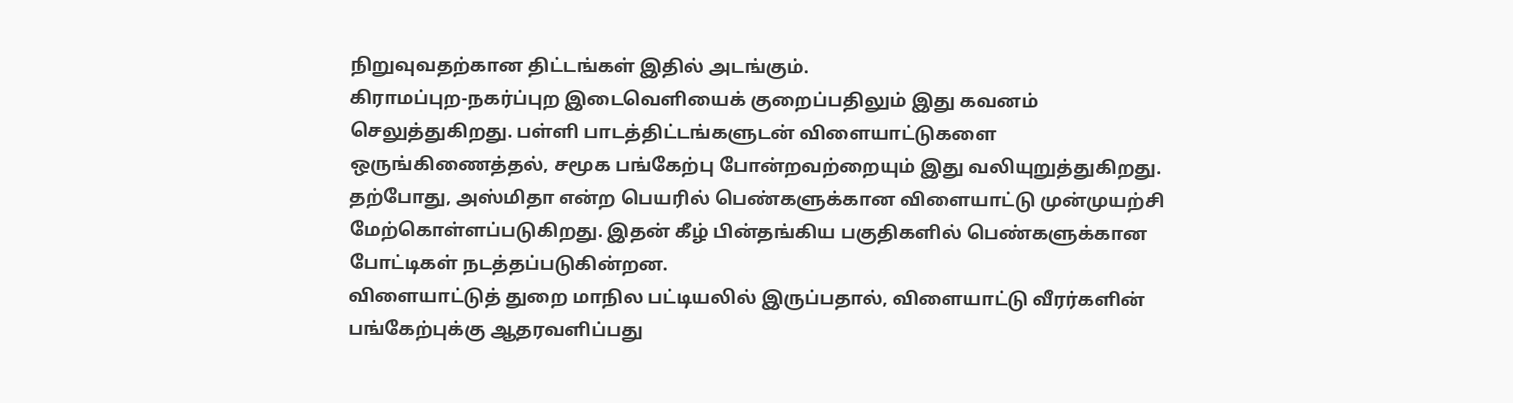நிறுவுவதற்கான திட்டங்கள் இதில் அடங்கும்.
கிராமப்புற-நகர்ப்புற இடைவெளியைக் குறைப்பதிலும் இது கவனம் செலுத்துகிறது. பள்ளி பாடத்திட்டங்களுடன் விளையாட்டுகளை ஒருங்கிணைத்தல், சமூக பங்கேற்பு போன்றவற்றையும் இது வலியுறுத்துகிறது. தற்போது, அஸ்மிதா என்ற பெயரில் பெண்களுக்கான விளையாட்டு முன்முயற்சி மேற்கொள்ளப்படுகிறது. இதன் கீழ் பின்தங்கிய பகுதிகளில் பெண்களுக்கான போட்டிகள் நடத்தப்படுகின்றன.
விளையாட்டுத் துறை மாநில பட்டியலில் இருப்பதால், விளையாட்டு வீரர்களின் பங்கேற்புக்கு ஆதரவளிப்பது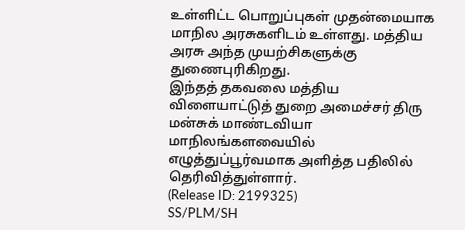உள்ளிட்ட பொறுப்புகள் முதன்மையாக மாநில அரசுகளிடம் உள்ளது. மத்திய அரசு அந்த முயற்சிகளுக்கு துணைபுரிகிறது.
இந்தத் தகவலை மத்திய விளையாட்டுத் துறை அமைச்சர் திரு மன்சுக் மாண்டவியா மாநிலங்களவையில் எழுத்துப்பூர்வமாக அளித்த பதிலில் தெரிவித்துள்ளார்.
(Release ID: 2199325)
SS/PLM/SH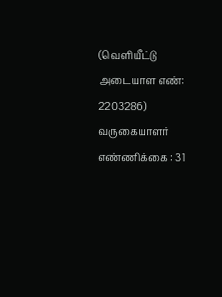(வெளியீட்டு அடையாள எண்: 2203286)
வருகையாளர் எண்ணிக்கை : 31